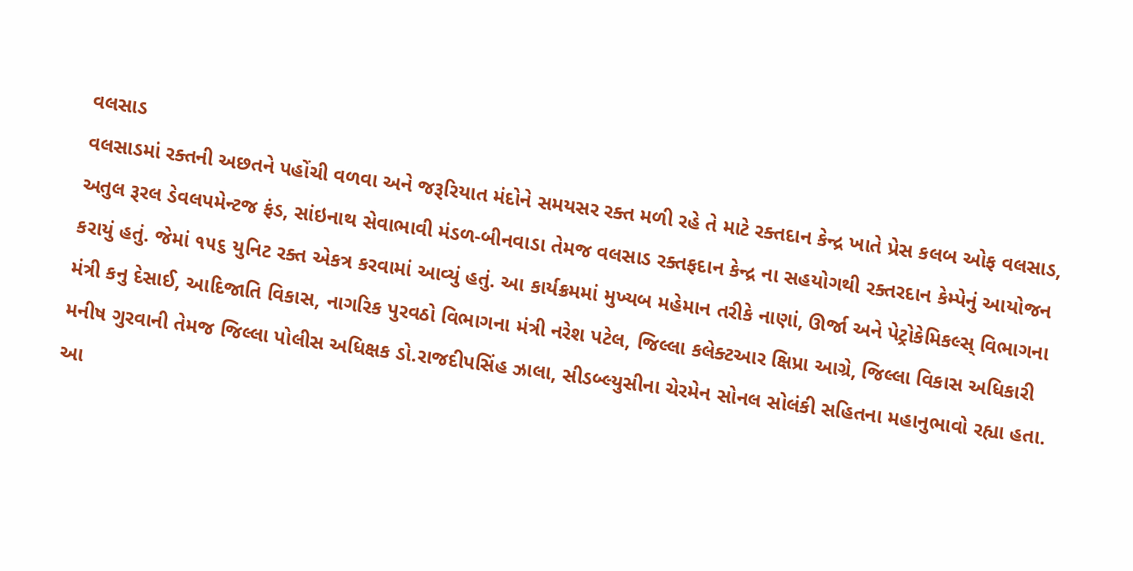વલસાડ
વલસાડમાં રક્તની અછતને પહોંચી વળવા અને જરૂરિયાત મંદોને સમયસર રક્ત મળી રહે તે માટે રક્તદાન કેન્દ્ર ખાતે પ્રેસ કલબ ઓફ વલસાડ, અતુલ રૂરલ ડેવલપમેન્ટજ ફંડ, સાંઇનાથ સેવાભાવી મંડળ-બીનવાડા તેમજ વલસાડ રક્તફદાન કેન્દ્ર ના સહયોગથી રક્તરદાન કેમ્પેનું આયોજન કરાયું હતું. જેમાં ૧૫૬ યુનિટ રક્ત એકત્ર કરવામાં આવ્યું હતું. આ કાર્યક્રમમાં મુખ્યબ મહેમાન તરીકે નાણાં, ઊર્જા અને પેટ્રોકેમિકલ્સ્ વિભાગના મંત્રી કનુ દેસાઈ, આદિજાતિ વિકાસ, નાગરિક પુરવઠો વિભાગના મંત્રી નરેશ પટેલ, જિલ્લા કલેક્ટઆર ક્ષિપ્રા આગ્રે, જિલ્લા વિકાસ અધિકારી મનીષ ગુરવાની તેમજ જિલ્લા પોલીસ અધિક્ષક ડો.રાજદીપસિંહ ઝાલા, સીડબ્લ્યુસીના ચેરમેન સોનલ સોલંકી સહિતના મહાનુભાવો રહ્યા હતા. આ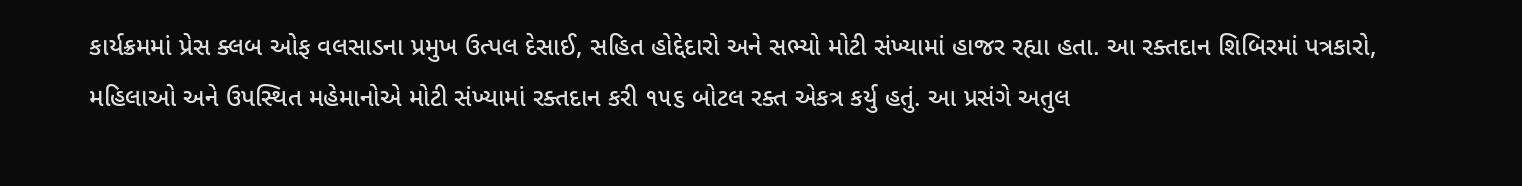કાર્યક્રમમાં પ્રેસ ક્લબ ઓફ વલસાડના પ્રમુખ ઉત્પલ દેસાઈ, સહિત હોદ્દેદારો અને સભ્યો મોટી સંખ્યામાં હાજર રહ્યા હતા. આ રક્તદાન શિબિરમાં પત્રકારો, મહિલાઓ અને ઉપસ્થિત મહેમાનોએ મોટી સંખ્યામાં રક્તદાન કરી ૧૫૬ બોટલ રક્ત એકત્ર કર્યુ હતું. આ પ્રસંગે અતુલ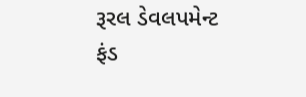રૂરલ ડેવલપમેન્ટ ફંડ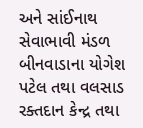અને સાંઈનાથ સેવાભાવી મંડળ બીનવાડાના યોગેશ પટેલ તથા વલસાડ રક્તદાન કેન્દ્ર તથા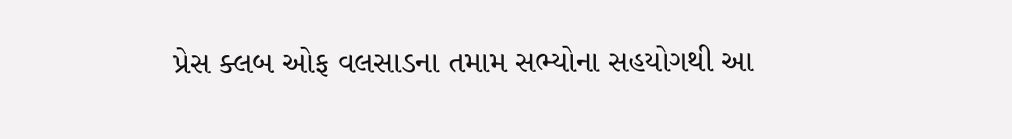પ્રેસ ક્લબ ઓફ વલસાડના તમામ સભ્યોના સહયોગથી આ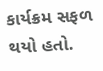કાર્યક્રમ સફળ થયો હતો.